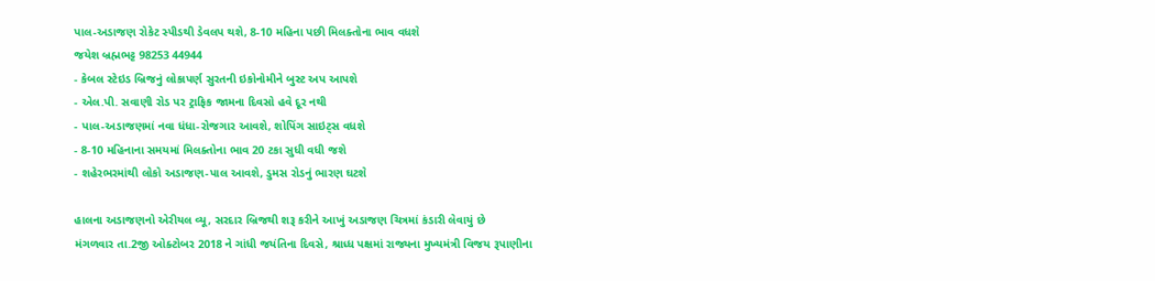પાલ-અડાજણ રોકેટ સ્પીડથી ડેવલપ થશે, 8-10 મહિના પછી મિલક્તોના ભાવ વધશે
જયેશ બ્રહ્મભટ્ટ 98253 44944
- કેબલ સ્ટેઇડ બ્રિજનું લોકાપર્ણ સુરતની ઇકોનોમીને બુસ્ટ અપ આપશે
- એલ.પી. સવાણી રોડ પર ટ્રાફિક જામના દિવસો હવે દૂર નથી
- પાલ-અડાજણમાં નવા ધંધા-રોજગાર આવશે, શોપિંગ સાઇટ્સ વધશે
- 8-10 મહિનાના સમયમાં મિલક્તોના ભાવ 20 ટકા સુધી વધી જશે
- શહેરભરમાંથી લોકો અડાજણ-પાલ આવશે, ડુમસ રોડનું ભારણ ઘટશે

હાલના અડાજણનો એરીયલ વ્યૂ, સરદાર બ્રિજથી શરૂ કરીને આખું અડાજણ ચિત્રમાં કંડારી લેવાયું છે
મંગળવાર તા.2જી ઓક્ટોબર 2018 ને ગાંધી જયંતિના દિવસે, શ્રાધ્ધ પક્ષમાં રાજ્યના મુખ્યમંત્રી વિજય રૂપાણીના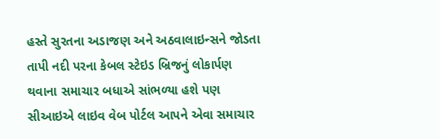હસ્તે સુરતના અડાજણ અને અઠવાલાઇન્સને જોડતા તાપી નદી પરના કેબલ સ્ટેઇડ બ્રિજનું લોકાર્પણ થવાના સમાચાર બધાએ સાંભળ્યા હશે પણ સીઆઇએ લાઇવ વેબ પોર્ટલ આપને એવા સમાચાર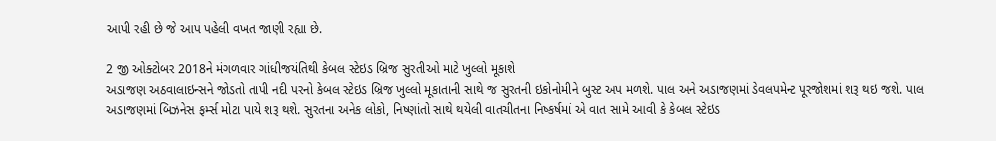આપી રહી છે જે આપ પહેલી વખત જાણી રહ્યા છે.

2 જી ઓક્ટોબર 2018ને મંગળવાર ગાંધીજયંતિથી કેબલ સ્ટેઇડ બ્રિજ સુરતીઓ માટે ખુલ્લો મૂકાશે
અડાજણ અઠવાલાઇન્સને જોડતો તાપી નદી પરનો કેબલ સ્ટેઇડ બ્રિજ ખુલ્લો મૂકાતાની સાથે જ સુરતની ઇકોનોમીને બુસ્ટ અપ મળશે. પાલ અને અડાજણમાં ડેવલપમેન્ટ પૂરજોશમાં શરૂ થઇ જશે. પાલ અડાજણમાં બિઝનેસ ફર્મ્સ મોટા પાયે શરૂ થશે. સુરતના અનેક લોકો, નિષ્ણાંતો સાથે થયેલી વાતચીતના નિષ્કર્ષમાં એ વાત સામે આવી કે કેબલ સ્ટેઇડ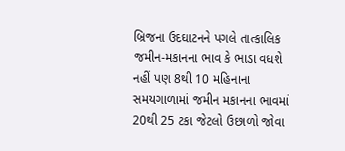બ્રિજના ઉદઘાટનને પગલે તાત્કાલિક જમીન-મકાનના ભાવ કે ભાડા વધશે નહીં પણ 8થી 10 મહિનાના સમયગાળામાં જમીન મકાનના ભાવમાં 20થી 25 ટકા જેટલો ઉછાળો જોવા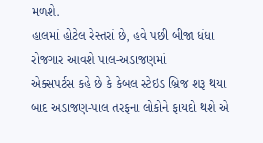મળશે.
હાલમાં હોટેલ રેસ્તરાં છે, હવે પછી બીજા ધંધા રોજગાર આવશે પાલ-અડાજણમાં
એક્સપર્ટસ કહે છે કે કેબલ સ્ટેઇડ બ્રિજ શરૂ થયા બાદ અડાજણ-પાલ તરફના લોકોને ફાયદો થશે એ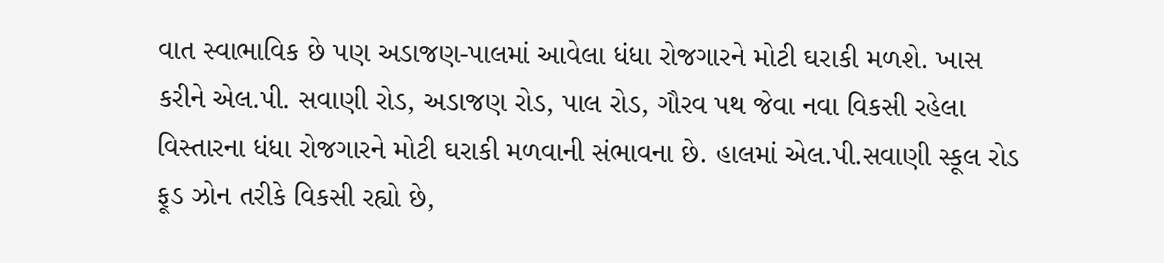વાત સ્વાભાવિક છે પણ અડાજણ-પાલમાં આવેલા ધંધા રોજગારને મોટી ઘરાકી મળશે. ખાસ કરીને એલ.પી. સવાણી રોડ, અડાજણ રોડ, પાલ રોડ, ગૌરવ પથ જેવા નવા વિકસી રહેલા વિસ્તારના ધંધા રોજગારને મોટી ઘરાકી મળવાની સંભાવના છે. હાલમાં એલ.પી.સવાણી સ્કૂલ રોડ ફૂડ ઝોન તરીકે વિકસી રહ્યો છે,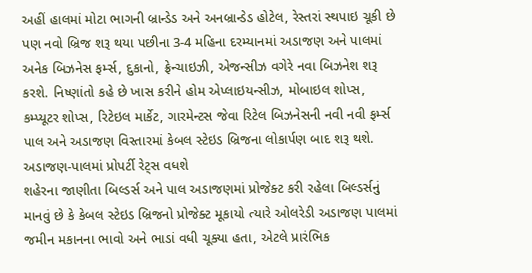અહીં હાલમાં મોટા ભાગની બ્રાન્ડેડ અને અનબ્રાન્ડેડ હોટેલ, રેસ્તરાં સ્થપાઇ ચૂકી છે પણ નવો બ્રિજ શરૂ થયા પછીના 3-4 મહિના દરમ્યાનમાં અડાજણ અને પાલમાં અનેક બિઝનેસ ફર્મ્સ, દુકાનો, ફ્રેન્ચાઇઝી, એજન્સીઝ વગેરે નવા બિઝનેશ શરૂ કરશે. નિષ્ણાંતો કહે છે ખાસ કરીને હોમ એપ્લાઇયન્સીઝ, મોબાઇલ શોપ્સ, કમ્પ્યૂટર શોપ્સ, રિટેઇલ માર્કેટ, ગારમેન્ટસ જેવા રિટેલ બિઝનેસની નવી નવી ફર્મ્સ પાલ અને અડાજણ વિસ્તારમાં કેબલ સ્ટેઇડ બ્રિજના લોકાર્પણ બાદ શરૂ થશે.
અડાજણ-પાલમાં પ્રોપર્ટી રેટ્સ વધશે
શહેરના જાણીતા બિલ્ડર્સ અને પાલ અડાજણમાં પ્રોજેક્ટ કરી રહેલા બિલ્ડર્સનું માનવું છે કે કેબલ સ્ટેઇડ બ્રિજનો પ્રોજેક્ટ મૂકાયો ત્યારે ઓલરેડી અડાજણ પાલમાં જમીન મકાનના ભાવો અને ભાડાં વધી ચૂક્યા હતા, એટલે પ્રારંભિક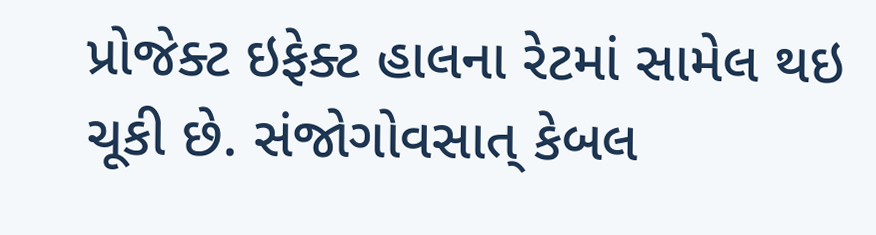પ્રોજેક્ટ ઇફેક્ટ હાલના રેટમાં સામેલ થઇ ચૂકી છે. સંજોગોવસાત્ કેબલ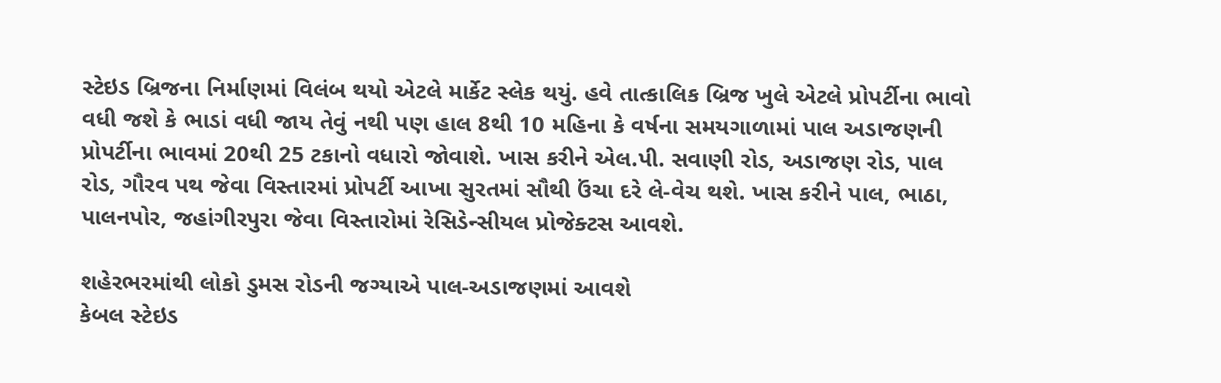સ્ટેઇડ બ્રિજના નિર્માણમાં વિલંબ થયો એટલે માર્કેટ સ્લેક થયું. હવે તાત્કાલિક બ્રિજ ખુલે એટલે પ્રોપર્ટીના ભાવો વધી જશે કે ભાડાં વધી જાય તેવું નથી પણ હાલ 8થી 10 મહિના કે વર્ષના સમયગાળામાં પાલ અડાજણની પ્રોપર્ટીના ભાવમાં 20થી 25 ટકાનો વધારો જોવાશે. ખાસ કરીને એલ.પી. સવાણી રોડ, અડાજણ રોડ, પાલ રોડ, ગૌરવ પથ જેવા વિસ્તારમાં પ્રોપર્ટી આખા સુરતમાં સૌથી ઉંચા દરે લે-વેચ થશે. ખાસ કરીને પાલ, ભાઠા, પાલનપોર, જહાંગીરપુરા જેવા વિસ્તારોમાં રેસિડેન્સીયલ પ્રોજેક્ટસ આવશે.

શહેરભરમાંથી લોકો ડુમસ રોડની જગ્યાએ પાલ-અડાજણમાં આવશે
કેબલ સ્ટેઇડ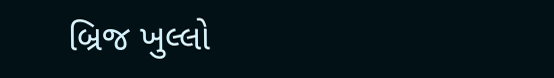બ્રિજ ખુલ્લો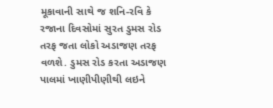મૂકાવાની સાથે જ શનિ-રવિ કે રજાના દિવસોમાં સુરત ડુમસ રોડ તરફ જતા લોકો અડાજણ તરફ વળશે. ડુમસ રોડ કરતા અડાજણ પાલમાં ખાણીપીણીથી લઇને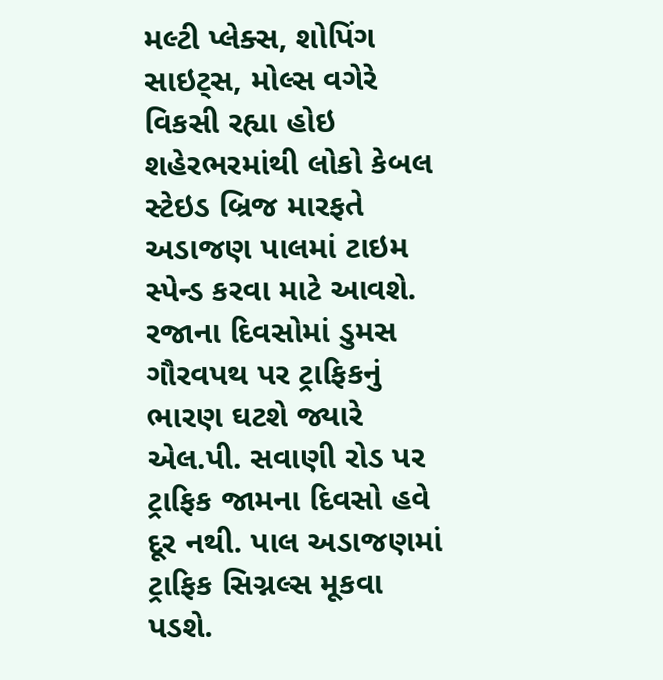મલ્ટી પ્લેક્સ, શોપિંગ સાઇટ્સ, મોલ્સ વગેરે વિકસી રહ્યા હોઇ શહેરભરમાંથી લોકો કેબલ સ્ટેઇડ બ્રિજ મારફતે અડાજણ પાલમાં ટાઇમ સ્પેન્ડ કરવા માટે આવશે. રજાના દિવસોમાં ડુમસ ગૌરવપથ પર ટ્રાફિકનું ભારણ ઘટશે જ્યારે એલ.પી. સવાણી રોડ પર ટ્રાફિક જામના દિવસો હવે દૂર નથી. પાલ અડાજણમાં ટ્રાફિક સિગ્નલ્સ મૂકવા પડશે.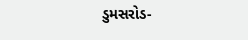ડુમસરોડ-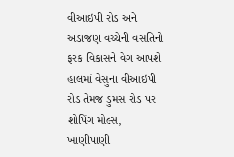વીઆઇપી રોડ અને અડાજણ વચ્ચેની વસતિનો ફરક વિકાસને વેગ આપશે
હાલમાં વેસુના વીઆઇપી રોડ તેમજ ડુમસ રોડ પર શોપિંગ મોલ્સ, ખાણીપાણી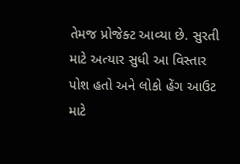તેમજ પ્રોજેક્ટ આવ્યા છે. સુરતી માટે અત્યાર સુધી આ વિસ્તાર પોશ હતો અને લોકો હેંગ આઉટ માટે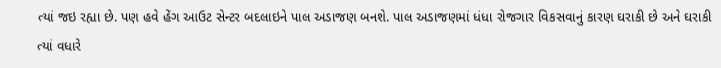ત્યાં જઇ રહ્યા છે. પણ હવે હેંગ આઉટ સેન્ટર બદલાઇને પાલ અડાજણ બનશે. પાલ અડાજણમાં ધંધા રોજગાર વિકસવાનું કારણ ઘરાકી છે અને ઘરાકી ત્યાં વધારે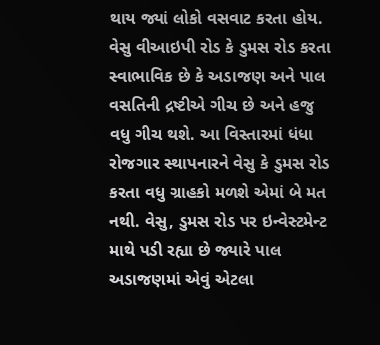થાય જ્યાં લોકો વસવાટ કરતા હોય. વેસુ વીઆઇપી રોડ કે ડુમસ રોડ કરતા સ્વાભાવિક છે કે અડાજણ અને પાલ વસતિની દ્રષ્ટીએ ગીચ છે અને હજુ વધુ ગીચ થશે. આ વિસ્તારમાં ધંધા રોજગાર સ્થાપનારને વેસુ કે ડુમસ રોડ કરતા વધુ ગ્રાહકો મળશે એમાં બે મત નથી. વેસુ, ડુમસ રોડ પર ઇન્વેસ્ટમેન્ટ માથે પડી રહ્યા છે જ્યારે પાલ અડાજણમાં એવું એટલા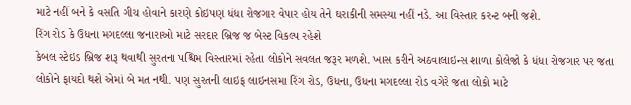માટે નહીં બને કે વસતિ ગીચ હોવાને કારણે કોઇપણ ધંધા રોજગાર વેપાર હોય તેને ઘરાકીની સમસ્યા નહીં નડે. આ વિસ્તાર કરન્ટ બની જશે.
રિંગ રોડ કે ઉધના મગદલ્લા જનારાઓ માટે સરદાર બ્રિજ જ બેસ્ટ વિકલ્પ રહેશે
કેબલ સ્ટેઇડ બ્રિજ શરૂ થવાથી સુરતના પશ્ચિમ વિસ્તારમાં રહેતા લોકોને સવલત જરૂર મળશે. ખાસ કરીને અઠવાલાઇન્સ શાળા કોલેજો કે ધંધા રોજગાર પર જતા લોકોને ફાયદો થશે એમાં બે મત નથી. પણ સુરતની લાઇફ લાઇનસમા રિંગ રોડ, ઉધના, ઉધના મગદલ્લા રોડ વગેરે જતા લોકો માટે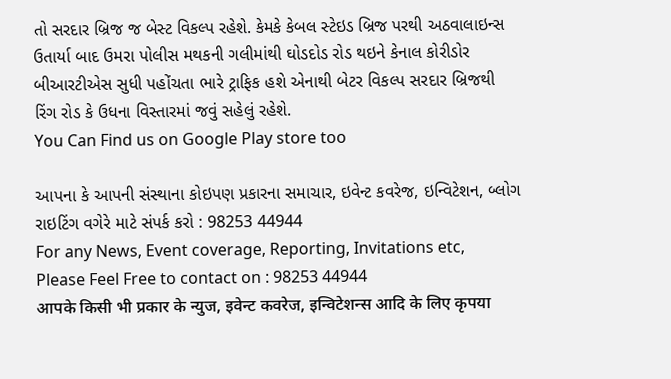તો સરદાર બ્રિજ જ બેસ્ટ વિકલ્પ રહેશે. કેમકે કેબલ સ્ટેઇડ બ્રિજ પરથી અઠવાલાઇન્સ ઉતાર્યા બાદ ઉમરા પોલીસ મથકની ગલીમાંથી ઘોડદોડ રોડ થઇને કેનાલ કોરીડોર બીઆરટીએસ સુધી પહોંચતા ભારે ટ્રાફિક હશે એનાથી બેટર વિકલ્પ સરદાર બ્રિજથી રિંગ રોડ કે ઉધના વિસ્તારમાં જવું સહેલું રહેશે.
You Can Find us on Google Play store too

આપના કે આપની સંસ્થાના કોઇપણ પ્રકારના સમાચાર, ઇવેન્ટ કવરેજ, ઇન્વિટેશન, બ્લોગ રાઇટિંગ વગેરે માટે સંપર્ક કરો : 98253 44944
For any News, Event coverage, Reporting, Invitations etc, Please Feel Free to contact on : 98253 44944
आपके किसी भी प्रकार के न्युज, इवेन्ट कवरेज, इन्विटेशन्स आदि के लिए कृपया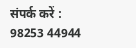संपर्क करें : 98253 44944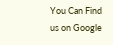You Can Find us on Google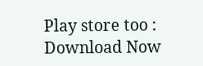Play store too : Download Now